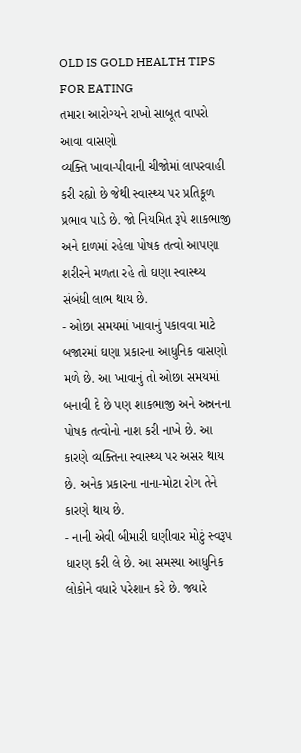OLD IS GOLD HEALTH TIPS FOR EATING
તમારા આરોગ્યને રાખો સાબૂત વાપરો આવા વાસણો
વ્યક્તિ ખાવા-પીવાની ચીજોમાં લાપરવાહી કરી રહ્યો છે જેથી સ્વાસ્થ્ય પર પ્રતિકૂળ પ્રભાવ પાડે છે. જો નિયમિત રૂપે શાકભાજી અને દાળમાં રહેલા પોષક તત્વો આપણા શરીરને મળતા રહે તો ઘણા સ્વાસ્થ્ય સંબંધી લાભ થાય છે.
- ઓછા સમયમાં ખાવાનું પકાવવા માટે બજારમાં ઘણા પ્રકારના આધુનિક વાસણો મળે છે. આ ખાવાનું તો ઓછા સમયમાં બનાવી દે છે પણ શાકભાજી અને અન્નનના પોષક તત્વોનો નાશ કરી નાખે છે. આ કારણે વ્યક્તિના સ્વાસ્થ્ય પર અસર થાય છે. અનેક પ્રકારના નાના-મોટા રોગ તેને કારણે થાય છે.
- નાની એવી બીમારી ઘણીવાર મોટું સ્વરૂપ ધારણ કરી લે છે. આ સમસ્યા આધુનિક લોકોને વધારે પરેશાન કરે છે. જ્યારે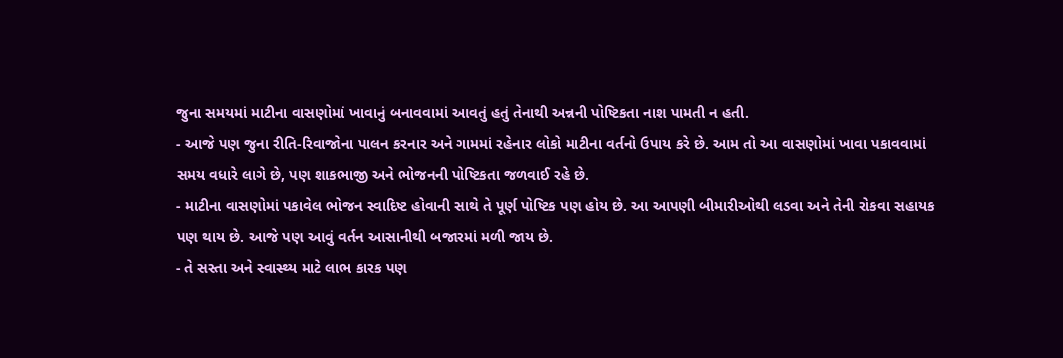જુના સમયમાં માટીના વાસણોમાં ખાવાનું બનાવવામાં આવતું હતું તેનાથી અન્નની પોષ્ટિકતા નાશ પામતી ન હતી.
- આજે પણ જુના રીતિ-રિવાજોના પાલન કરનાર અને ગામમાં રહેનાર લોકો માટીના વર્તનો ઉપાય કરે છે. આમ તો આ વાસણોમાં ખાવા પકાવવામાં સમય વધારે લાગે છે, પણ શાકભાજી અને ભોજનની પોષ્ટિકતા જળવાઈ રહે છે.
- માટીના વાસણોમાં પકાવેલ ભોજન સ્વાદિષ્ટ હોવાની સાથે તે પૂર્ણ પોષ્ટિક પણ હોય છે. આ આપણી બીમારીઓથી લડવા અને તેની રોકવા સહાયક પણ થાય છે. આજે પણ આવું વર્તન આસાનીથી બજારમાં મળી જાય છે.
- તે સસ્તા અને સ્વાસ્થ્ય માટે લાભ કારક પણ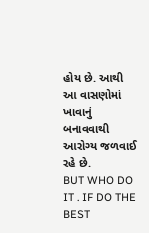હોય છે. આથી આ વાસણોમાં ખાવાનું બનાવવાથી આરોગ્ય જળવાઈ રહે છે.
BUT WHO DO IT . IF DO THE BEST